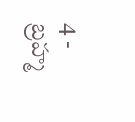4 - బ్రహ్మ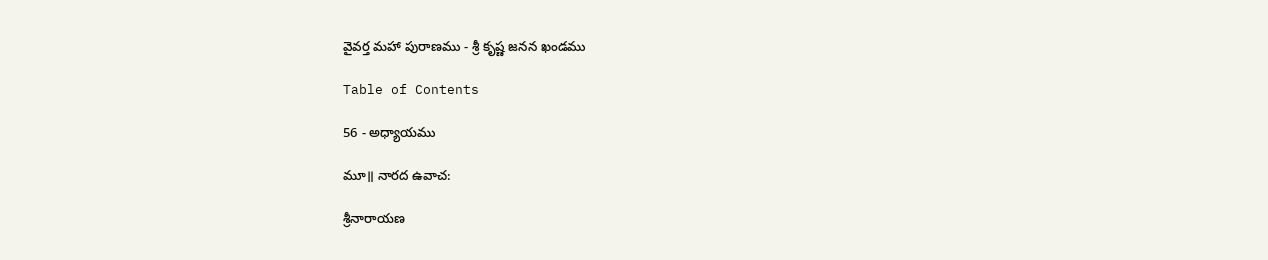వైవర్త మహా పురాణము - శ్రీ కృష్ణ జనన ఖండము

Table of Contents

56 - అధ్యాయము

మూ॥ నారద ఉవాచ:

శ్రీనారాయణ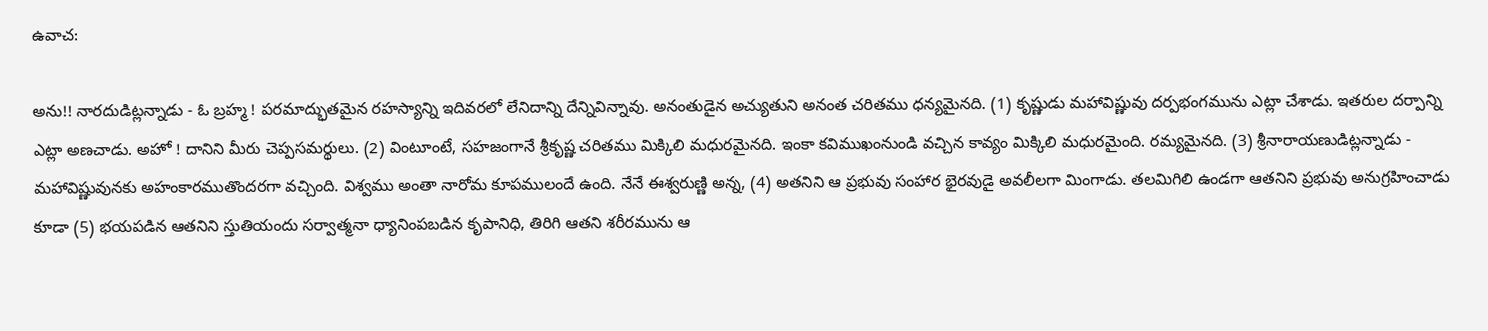ఉవాచ:

అను!! నారదుడిట్లన్నాడు - ఓ బ్రహ్మ ! పరమాద్భుతమైన రహస్యాన్ని ఇదివరలో లేనిదాన్ని దేన్నివిన్నావు. అనంతుడైన అచ్యుతుని అనంత చరితము ధన్యమైనది. (1) కృష్ణుడు మహావిష్ణువు దర్పభంగమును ఎట్లా చేశాడు. ఇతరుల దర్పాన్ని ఎట్లా అణచాడు. అహో ! దానిని మీరు చెప్పసమర్థులు. (2) వింటూంటే, సహజంగానే శ్రీకృష్ణ చరితము మిక్కిలి మధురమైనది. ఇంకా కవిముఖంనుండి వచ్చిన కావ్యం మిక్కిలి మధురమైంది. రమ్యమైనది. (3) శ్రీనారాయణుడిట్లన్నాడు - మహావిష్ణువునకు అహంకారముతొందరగా వచ్చింది. విశ్వము అంతా నారోమ కూపములందే ఉంది. నేనే ఈశ్వరుణ్ణి అన్న, (4) అతనిని ఆ ప్రభువు సంహార భైరవుడై అవలీలగా మింగాడు. తలమిగిలి ఉండగా ఆతనిని ప్రభువు అనుగ్రహించాడు కూడా (5) భయపడిన ఆతనిని స్తుతియందు సర్వాత్మనా ధ్యానింపబడిన కృపానిధి, తిరిగి ఆతని శరీరమును ఆ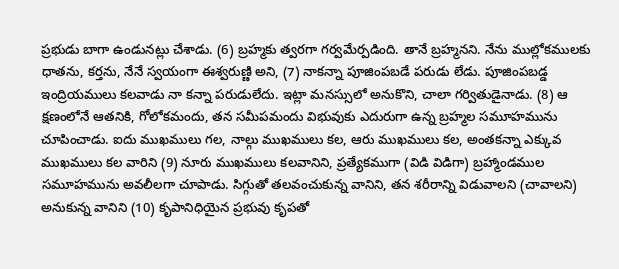ప్రభుడు బాగా ఉండునట్లు చేశాడు. (6) బ్రహ్మకు త్వరగా గర్వమేర్పడింది. తానే బ్రహ్మనని. నేను ముల్లోకములకు ధాతను, కర్తను, నేనే స్వయంగా ఈశ్వరుణ్ణి అని, (7) నాకన్నా పూజింపబడే పరుడు లేడు. పూజింపబడ్డ ఇంద్రియములు కలవాడు నా కన్నా పరుడులేదు. ఇట్లా మనస్సులో అనుకొని, చాలా గర్వితుడైనాడు. (8) ఆ క్షణంలోనే ఆతనికి, గోలోకమందు, తన సమీపమందు విభువుకు ఎదురుగా ఉన్న బ్రహ్మల సమూహమును చూపించాడు. ఐదు ముఖములు గల, నాల్గు ముఖములు కల, ఆరు ముఖములు కల, అంతకన్నా ఎక్కువ ముఖములు కల వారిని (9) నూరు ముఖములు కలవానిని, ప్రత్యేకముగా (విడి విడిగా) బ్రహ్మాండముల సమూహమును అవలీలగా చూపాడు. సిగ్గుతో తలవంచుకున్న వానిని, తన శరీరాన్ని విడువాలని (చావాలని) అనుకున్న వానిని (10) కృపానిధియైన ప్రభువు కృపతో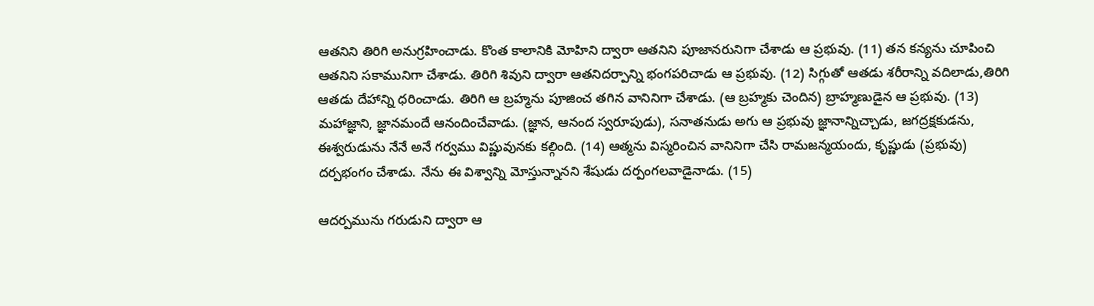ఆతనిని తిరిగి అనుగ్రహించాడు. కొంత కాలానికి మోహిని ద్వారా ఆతనిని పూజానరునిగా చేశాడు ఆ ప్రభువు. (11) తన కన్యను చూపించి ఆతనిని సకామునిగా చేశాడు. తిరిగి శివుని ద్వారా ఆతనిదర్పాన్ని భంగపరిచాడు ఆ ప్రభువు. (12) సిగ్గుతో ఆతడు శరీరాన్ని వదిలాడు,తిరిగి ఆతడు దేహాన్ని ధరించాడు. తిరిగి ఆ బ్రహ్మను పూజించ తగిన వానినిగా చేశాడు. (ఆ బ్రహ్మకు చెందిన) బ్రాహ్మణుడైన ఆ ప్రభువు. (13) మహాజ్ఞాని, జ్ఞానమందే ఆనందించేవాడు. (జ్ఞాన, ఆనంద స్వరూపుడు), సనాతనుడు అగు ఆ ప్రభువు జ్ఞానాన్నిచ్చాడు, జగద్రక్షకుడను, ఈశ్వరుడును నేనే అనే గర్వము విష్ణువునకు కల్గింది. (14) ఆత్మను విస్మరించిన వానినిగా చేసి రామజన్మయందు, కృష్ణుడు (ప్రభువు) దర్పభంగం చేశాడు. నేను ఈ విశ్వాన్ని మోస్తున్నానని శేషుడు దర్పంగలవాడైనాడు. (15)

ఆదర్పమును గరుడుని ద్వారా ఆ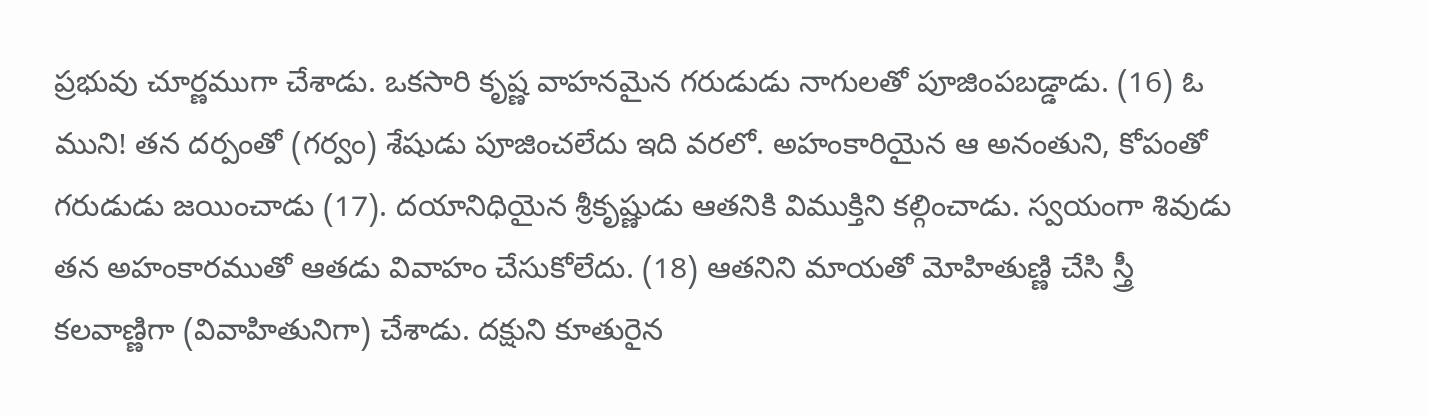ప్రభువు చూర్ణముగా చేశాడు. ఒకసారి కృష్ణ వాహనమైన గరుడుడు నాగులతో పూజింపబడ్డాడు. (16) ఓ ముని! తన దర్పంతో (గర్వం) శేషుడు పూజించలేదు ఇది వరలో. అహంకారియైన ఆ అనంతుని, కోపంతో గరుడుడు జయించాడు (17). దయానిధియైన శ్రీకృష్ణుడు ఆతనికి విముక్తిని కల్గించాడు. స్వయంగా శివుడు తన అహంకారముతో ఆతడు వివాహం చేసుకోలేదు. (18) ఆతనిని మాయతో మోహితుణ్ణి చేసి స్త్రీ కలవాణ్ణిగా (వివాహితునిగా) చేశాడు. దక్షుని కూతురైన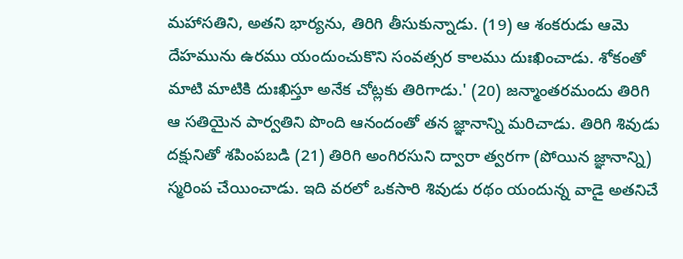మహాసతిని, అతని భార్యను, తిరిగి తీసుకున్నాడు. (19) ఆ శంకరుడు ఆమె దేహమును ఉరము యందుంచుకొని సంవత్సర కాలము దుఃఖించాడు. శోకంతో మాటి మాటికి దుఃఖిస్తూ అనేక చోట్లకు తిరిగాడు.' (20) జన్మాంతరమందు తిరిగి ఆ సతియైన పార్వతిని పొంది ఆనందంతో తన జ్ఞానాన్ని మరిచాడు. తిరిగి శివుడు దక్షునితో శపింపబడి (21) తిరిగి అంగిరసుని ద్వారా త్వరగా (పోయిన జ్ఞానాన్ని) స్మరింప చేయించాడు. ఇది వరలో ఒకసారి శివుడు రథం యందున్న వాడై అతనిచే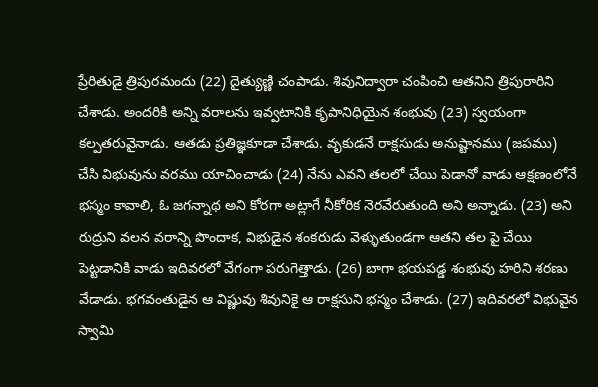ప్రేరితుడై త్రిపురమందు (22) దైత్యుణ్ణి చంపాడు. శివునిద్వారా చంపించి ఆతనిని త్రిపురారిని చేశాడు. అందరికి అన్ని వరాలను ఇవ్వటానికి కృపానిధియైన శంభువు (23) స్వయంగా కల్పతరువైనాడు. ఆతడు ప్రతిజ్ఞకూడా చేశాడు. వృకుడనే రాక్షసుడు అనుష్టానము (జపము) చేసి విభువును వరము యాచించాడు (24) నేను ఎవని తలలో చేయి పెడానో వాడు ఆక్షణంలోనే భస్మం కావాలి, ఓ జగన్నాథ అని కోరగా అట్లాగే నీకోరిక నెరవేరుతుంది అని అన్నాడు. (23) అని రుద్రుని వలన వరాన్ని పొందాక, విభుడైన శంకరుడు వెళ్ళుతుండగా ఆతని తల పై చేయి పెట్టడానికి వాడు ఇదివరలో వేగంగా పరుగెత్తాడు. (26) బాగా భయపడ్డ శంభువు హరిని శరణు వేడాడు. భగవంతుడైన ఆ విష్ణువు శివునికై ఆ రాక్షసుని భస్మం చేశాడు. (27) ఇదివరలో విభువైన స్వామి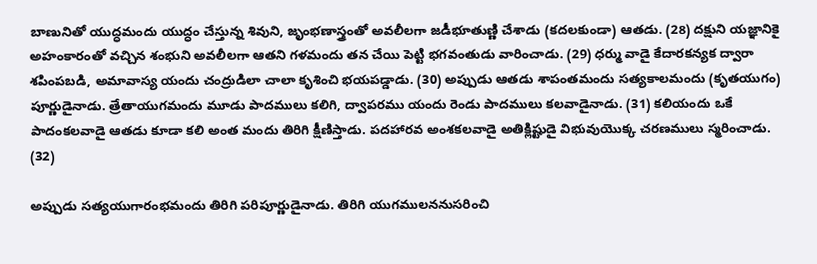బాణునితో యుద్ధమందు యుద్ధం చేస్తున్న శివుని, జృంభణాస్త్రంతో అవలీలగా జడీభూతుణ్ణి చేశాడు (కదలకుండా) ఆతడు. (28) దక్షుని యజ్ఞానికై అహంకారంతో వచ్చిన శంభుని అవలీలగా ఆతని గళమందు తన చేయి పెట్టి భగవంతుడు వారించాడు. (29) ధర్ము వాడై కేదారకన్యక ద్వారా శపింపబడి, అమావాస్య యందు చంద్రుడిలా చాలా కృశించి భయపడ్డాడు. (30) అప్పుడు ఆతడు శాపంతమందు సత్యకాలమందు (కృతయుగం) పూర్ణుడైనాడు. త్రేతాయుగమందు మూడు పాదములు కలిగి, ద్వాపరము యందు రెండు పాదములు కలవాడైనాడు. (31) కలియందు ఒకే పాదంకలవాడై ఆతడు కూడా కలి అంత మందు తిరిగి క్షీణిస్తాడు. పదహారవ అంశకలవాడై అతిక్లిష్టుడై విభువుయొక్క చరణములు స్మరించాడు. (32)

అప్పుడు సత్యయుగారంభమందు తిరిగి పరిపూర్ణుడైనాడు. తిరిగి యుగములననుసరించి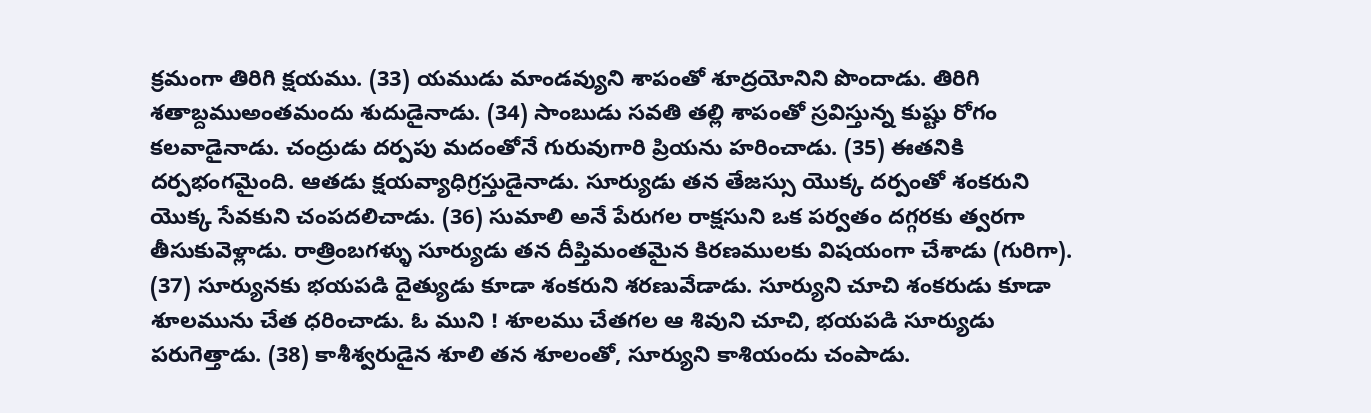క్రమంగా తిరిగి క్షయము. (33) యముడు మాండవ్యుని శాపంతో శూద్రయోనిని పొందాడు. తిరిగి శతాబ్దముఅంతమందు శుదుడైనాడు. (34) సాంబుడు సవతి తల్లి శాపంతో స్రవిస్తున్న కుష్టు రోగం కలవాడైనాడు. చంద్రుడు దర్పపు మదంతోనే గురువుగారి ప్రియను హరించాడు. (35) ఈతనికి దర్పభంగమైంది. ఆతడు క్షయవ్యాధిగ్రస్తుడైనాడు. సూర్యుడు తన తేజస్సు యొక్క దర్పంతో శంకరుని యొక్క సేవకుని చంపదలిచాడు. (36) సుమాలి అనే పేరుగల రాక్షసుని ఒక పర్వతం దగ్గరకు త్వరగా తీసుకువెళ్లాడు. రాత్రింబగళ్ళు సూర్యుడు తన దీప్తిమంతమైన కిరణములకు విషయంగా చేశాడు (గురిగా). (37) సూర్యునకు భయపడి దైత్యుడు కూడా శంకరుని శరణువేడాడు. సూర్యుని చూచి శంకరుడు కూడా శూలమును చేత ధరించాడు. ఓ ముని ! శూలము చేతగల ఆ శివుని చూచి, భయపడి సూర్యుడు పరుగెత్తాడు. (38) కాశీశ్వరుడైన శూలి తన శూలంతో, సూర్యుని కాశియందు చంపాడు.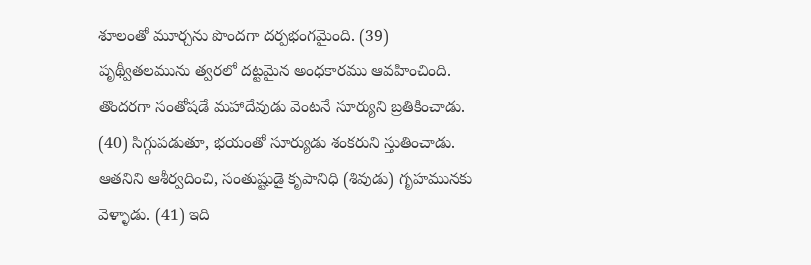శూలంతో మూర్చను పొందగా దర్పభంగమైంది. (39) పృథ్వీతలమును త్వరలో దట్టమైన అంధకారము ఆవహించింది. తొందరగా సంతోషడే మహాదేవుడు వెంటనే సూర్యుని బ్రతికించాడు. (40) సిగ్గుపడుతూ, భయంతో సూర్యుడు శంకరుని స్తుతించాడు. ఆతనిని ఆశీర్వదించి, సంతుష్టుడై కృపానిధి (శివుడు) గృహమునకు వెళ్ళాడు. (41) ఇది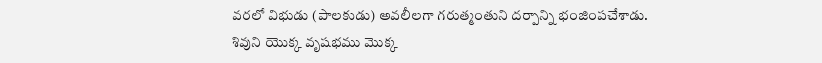వరలో విభుడు (పాలకుడు) అవలీలగా గరుత్మంతుని దర్పాన్ని భంజింపచేశాడు. శివుని యొక్క వృషభము మొక్క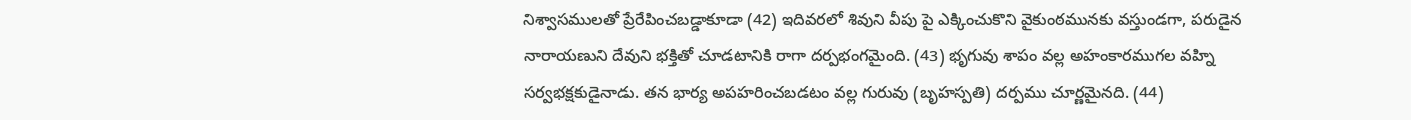నిశ్వాసములతో ప్రేరేపించబడ్డాకూడా (42) ఇదివరలో శివుని వీపు పై ఎక్కించుకొని వైకుంఠమునకు వస్తుండగా, పరుడైన నారాయణుని దేవుని భక్తితో చూడటానికి రాగా దర్పభంగమైంది. (43) భృగువు శాపం వల్ల అహంకారముగల వహ్ని సర్వభక్షకుడైనాడు. తన భార్య అపహరించబడటం వల్ల గురువు (బృహస్పతి) దర్పము చూర్ణమైనది. (44)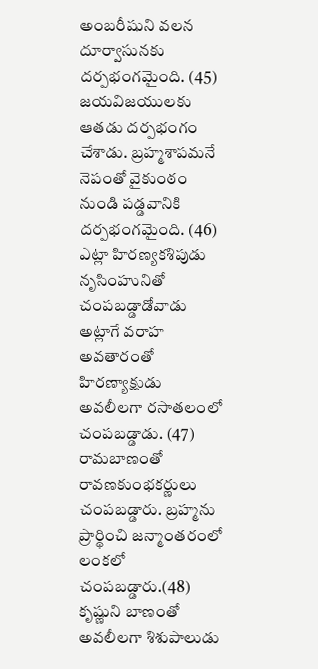అంబరీషుని వలన దూర్వాసునకు దర్పభంగమైంది. (45) జయవిజయులకు ఆతడు దర్పభంగం చేశాడు. బ్రహ్మశాపమనే నెపంతో వైకుంఠం నుండి పడ్డవానికి దర్పభంగమైంది. (46) ఎట్లా హిరణ్యకశిపుడు నృసింహునితో చంపబడ్డాడోవాడు అట్లాగే వరాహ అవతారంతో హిరణ్యాక్షుడు అవలీలగా రసాతలంలో చంపబడ్డాడు. (47) రామబాణంతో రావణకుంభకర్ణులు చంపబడ్డారు. బ్రహ్మను ప్రార్థించి జన్మాంతరంలో లంకలో చంపబడ్డారు.(48) కృష్ణుని బాణంతో అవలీలగా శిశుపాలుడు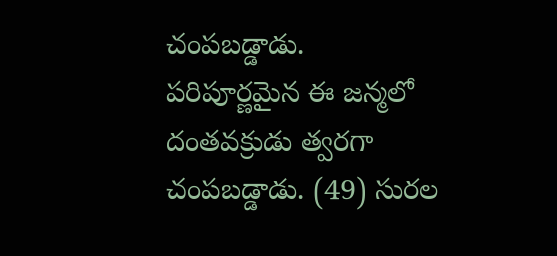చంపబడ్డాడు. పరిపూర్ణమైన ఈ జన్మలో దంతవక్రుడు త్వరగా చంపబడ్డాడు. (49) సురల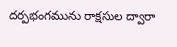దర్పభంగమును రాక్షసుల ద్వారా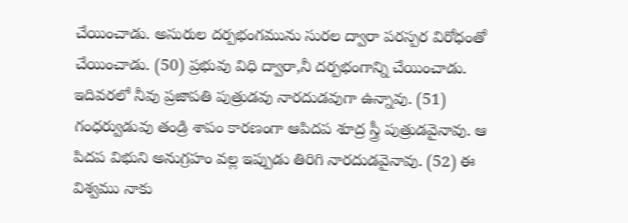చేయించాడు. అసురుల దర్పభంగమును సురల ద్వారా పరస్పర విరోధంతో చేయించాడు. (50) ప్రభువు విధి ద్వారా,నీ దర్పభంగాన్ని చేయించాడు. ఇదివరలో నీవు ప్రజాపతి పుత్రుడవు నారదుడవుగా ఉన్నావు. (51) గంధర్వుడువు తండ్రి శాపం కారణంగా ఆపిదప శూద్ర స్త్రీ పుత్రుడవైనావు. ఆ పిదప విభుని అనుగ్రహం వల్ల ఇప్పుడు తిరిగి నారదుడవైనావు. (52) ఈ విశ్వము నాకు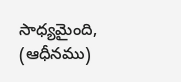సాధ్యమైంది, (ఆధీనము)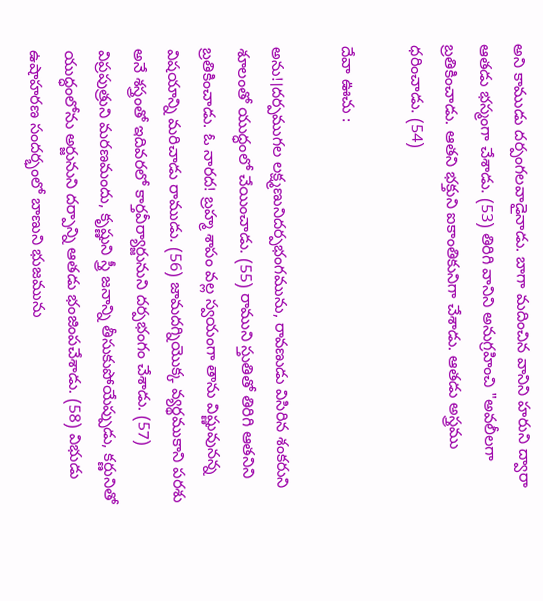అని కాముడు దర్పంగలవాడైనాడు. బాగా మదించిన వానిని హరుని ద్వారా ఆతడు భస్మంగా చేశాడు. (53) తిరిగి వానిని అనుగ్రహించి "అవలీలగా బ్రతికించాడు. ఆతని భక్తుని ఐకాంతికునిగా చేశాడు. ఆతడు అస్త్రము ధరించాడు. (54)

దేవా ఊచు :

అను!।దర్పముగల లక్ష్మణునిదర్పభంగమును, రావణుడు విసిరిన శంకరుని శూలంతో యుద్ధంలో చేయించాడు. (55) రాముని స్తుతితో తిరిగి ఆతనిని బ్రతికించాడు. ఓ నారద! బ్రహ్మ శాపం వల్ల స్వయంగా తాను విష్ణువునన్న విషయాన్ని మరిచాడు రాముడు. (56) జామదగ్నియొక్క వ్యర్థముకాని పరశు అనే శస్త్రంతో ఇదివరలో కార్తవీర్యార్జునుని దర్పభంగం చేశాడు. (57) విప్రపుత్రుని మరణమందు, కృష్ణుని స్త్రీ జనాన్ని తీసుకుపోయేప్పుడు, కర్ణునితో యుద్ధంలోను అర్జునుని దర్పాన్ని ఆతడు భంజింపచేశాడు. (58) విభుడు ఉషాహరణ సందర్భంలో బాణుని భుజమును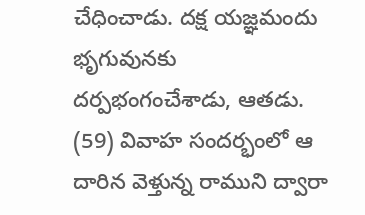చేధించాడు. దక్ష యజ్ఞమందు భృగువునకు దర్పభంగంచేశాడు, ఆతడు. (59) వివాహ సందర్భంలో ఆ దారిన వెళ్తున్న రాముని ద్వారా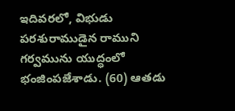ఇదివరలో, విభుడు పరశురాముడైన రాముని గర్వమును యుద్ధంలో భంజింపజేశాడు. (60) ఆతడు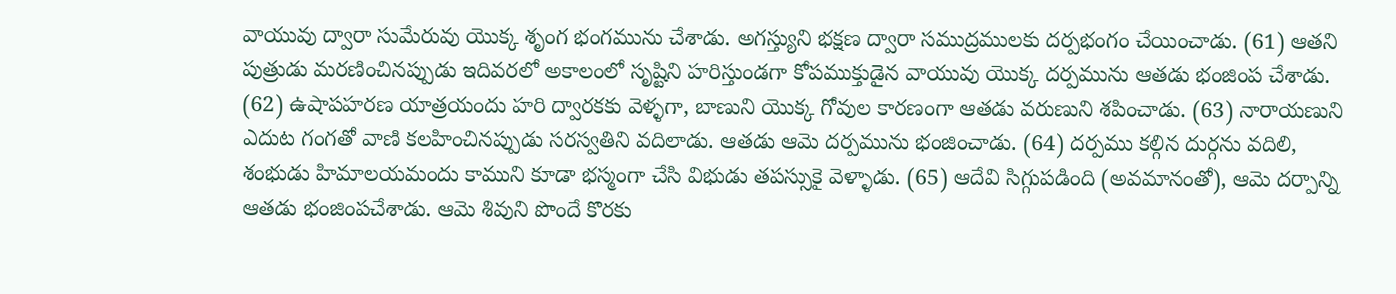వాయువు ద్వారా సుమేరువు యొక్క శృంగ భంగమును చేశాడు. అగస్త్యుని భక్షణ ద్వారా సముద్రములకు దర్పభంగం చేయించాడు. (61) ఆతని పుత్రుడు మరణించినప్పుడు ఇదివరలో అకాలంలో సృష్టిని హరిస్తుండగా కోపముక్తుడైన వాయువు యొక్క దర్పమును ఆతడు భంజింప చేశాడు. (62) ఉషాపహరణ యాత్రయందు హరి ద్వారకకు వెళ్ళగా, బాణుని యొక్క గోవుల కారణంగా ఆతడు వరుణుని శపించాడు. (63) నారాయణుని ఎదుట గంగతో వాణి కలహించినప్పుడు సరస్వతిని వదిలాడు. ఆతడు ఆమె దర్పమును భంజించాడు. (64) దర్పము కల్గిన దుర్గను వదిలి, శంభుడు హిమాలయమందు కాముని కూడా భస్మంగా చేసి విభుడు తపస్సుకై వెళ్ళాడు. (65) ఆదేవి సిగ్గుపడింది (అవమానంతో), ఆమె దర్పాన్ని ఆతడు భంజింపచేశాడు. ఆమె శివుని పొందే కొరకు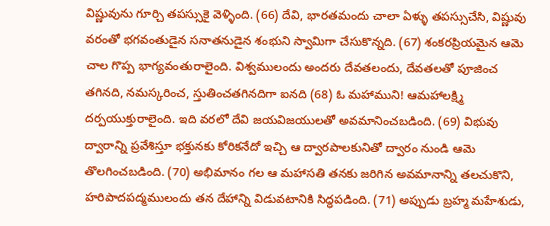విష్ణువును గూర్చి తపస్సుకై వెళ్ళింది. (66) దేవి, భారతమందు చాలా ఏళ్ళు తపస్సుచేసి, విష్ణువు వరంతో భగవంతుడైన సనాతనుడైన శంభుని స్వామిగా చేసుకొన్నది. (67) శంకరప్రియమైన ఆమె చాల గొప్ప భాగ్యవంతురాలైంది. విశ్వములందు అందరు దేవతలందు, దేవతలతో పూజించ తగినది, నమస్కరించ, స్తుతించతగినదిగా ఐనది (68) ఓ మహాముని! ఆమహాలక్ష్మి దర్పయుక్తురాలైంది. ఇది వరలో దేవి జయవిజయులతో అవమానించబడింది. (69) విభువు ద్వారాన్ని ప్రవేశిస్తూ భక్తునకు కోరికనేదో ఇచ్చి ఆ ద్వారపాలకునితో ద్వారం నుండి ఆమె తొలగించబడింది. (70) అభిమానం గల ఆ మహాసతి తనకు జరిగిన అవమానాన్ని తలచుకొని, హరిపాదపద్మములందు తన దేహాన్ని విడువటానికి సిద్ధపడింది. (71) అప్పుడు బ్రహ్మ మహేశుడు,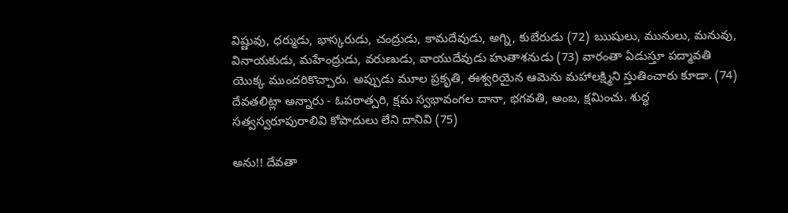విష్ణువు, ధర్ముడు, భాస్కరుడు, చంద్రుడు, కామదేవుడు, అగ్ని, కుబేరుడు (72) ఋషులు, మునులు, మనువు, వినాయకుడు, మహేంద్రుడు, వరుణుడు, వాయుదేవుడు హుతాశనుడు (73) వారంతా ఏడుస్తూ పద్మావతి యొక్క ముందరికొచ్చారు. అప్పుడు మూల ప్రకృతి, ఈశ్వరియైన ఆమెను మహాలక్ష్మిని స్తుతించారు కూడా. (74) దేవతలిట్లా అన్నారు - ఓపరాత్పరి, క్షమ స్వభావంగల దానా, భగవతి, అంబ, క్షమించు. శుద్ధ సత్వస్వరూపురాలివి కోపాదులు లేని దానివి (75)

అను!! దేవతా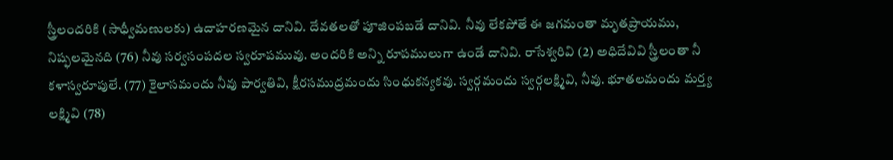స్త్రీలందరికి (సాధ్వీమణులకు) ఉదాహరణమైన దానివి. దేవతలతో పూజింపబడే దానివి. నీవు లేకపోతే ఈ జగమంతా మృతప్రాయము, నిష్ఫలమైనది (76) నీవు సర్వసంపదల స్వరూపమువు. అందరికి అన్ని రూపములుగా ఉండే దానివి. రాసేశ్వరివి (2) అధిదేవివి స్త్రీలంతా నీ కళాస్వరూపులే. (77) కైలాసమందు నీవు పార్వతివి, క్షీరసముద్రమందు సింధుకన్యకవు. స్వర్గమందు స్వర్గలక్ష్మివి, నీవు. భూతలమందు మర్త్య లక్ష్మివి (78)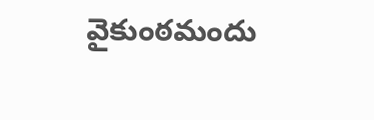వైకుంఠమందు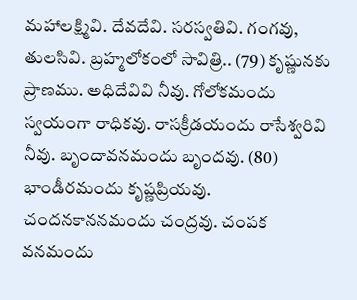మహాలక్ష్మివి. దేవదేవి. సరస్వతివి. గంగవు, తులసివి. బ్రహ్మలోకంలో సావిత్రి.. (79) కృష్ణునకు ప్రాణము. అధిదేవివి నీవు. గోలోకమందు స్వయంగా రాధికవు. రాసక్రీడయందు రాసేశ్వరివి నీవు. బృందావనమందు బృందవు. (80) భాండీరమందు కృష్ణప్రియవు. చందనకాననమందు చంద్రవు. చంపక వనమందు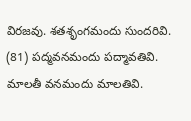విరజవు. శతశృంగమందు సుందరివి. (81) పద్మవనమందు పద్మావతివి. మాలతీ వనమందు మాలతివి.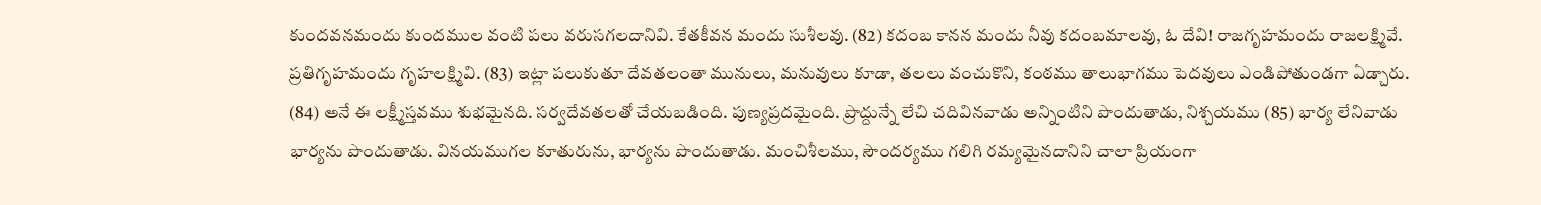కుందవనమందు కుందముల వంటి పలు వరుసగలదానివి. కేతకీవన మందు సుశీలవు. (82) కదంబ కానన మందు నీవు కదంబమాలవు, ఓ దేవి! రాజగృహమందు రాజలక్ష్మివే. ప్రతిగృహమందు గృహలక్ష్మివి. (83) ఇట్లా పలుకుతూ దేవతలంతా మునులు, మనువులు కూడా, తలలు వంచుకొని, కంఠము తాలుభాగము పెదవులు ఎండిపోతుండగా ఏడ్చారు. (84) అనే ఈ లక్ష్మీస్తవము శుభమైనది. సర్వదేవతలతో చేయబడింది. పుణ్యప్రదమైంది. ప్రొద్దున్నే లేచి చదివినవాడు అన్నింటిని పొందుతాడు, నిశ్చయము (85) భార్య లేనివాడు భార్యను పొందుతాడు. వినయముగల కూతురును, భార్యను పొందుతాడు. మంచిశీలము, సౌందర్యము గలిగి రమ్యమైనదానిని చాలా ప్రియంగా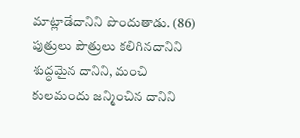మాట్లాడేదానిని పొందుతాడు. (86) పుత్రులు పౌత్రులు కలిగినదానిని శుద్ధమైన దానిని, మంచి కులమందు జన్మించిన దానిని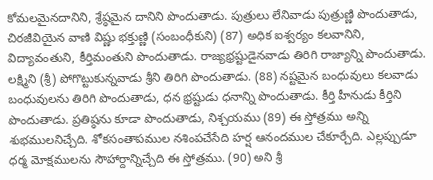కోమలమైనదానిని, శ్రేష్ఠమైన దానిని పొందుతాడు. పుత్రులు లేనివాడు పుత్రుణ్ణి పొందుతాడు, చిరజీవియైన వాణి విష్ణు భక్తుణ్ణి (సంబంధీకుని) (87) అధిక ఐశ్వర్యం కలవానిని, విద్యావంతుని, కీర్తిమంతుని పొందుతాడు. రాజ్యభ్రష్టుడైనవాడు తిరిగి రాజ్యాన్ని పొందుతాడు. లక్ష్మిని (శ్రీ) పోగొట్టుకున్నవాడు శ్రీని తిరిగి పొందుతాడు. (88) నష్టమైన బంధువులు కలవాడు బంధువులను తిరిగి పొందుతాడు, ధన భ్రష్టుడు ధనాన్ని పొందుతాడు. కీర్తి హీనుడు కీర్తిని పొందుతాడు. ప్రతిష్ఠను కూడా పొందుతాడు, నిశ్చయము (89) ఈ స్తోత్రము అన్ని శుభములనిచ్చేది. శోకసంతాపముల నశింపచేసేది హర్ష ఆనందముల చేకూర్చేది. ఎల్లప్పుడూ ధర్మ మోక్షములను సౌహార్దాన్నిచ్చేది ఈ స్తోత్రము. (90) అని శ్రీ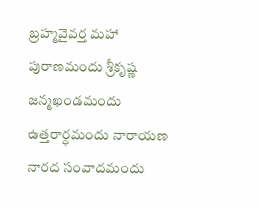బ్రహ్మవైవర్త మహా పురాణమందు శ్రీకృష్ణ జన్మఖండమందు ఉత్తరార్ధమందు నారాయణ నారద సంవాదమందు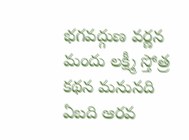భగవద్గుణ వర్ణన మందు లక్ష్మీ స్తోత్ర కథన మనునది ఏబది ఆరవ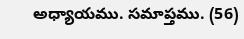అధ్యాయము. సమాప్తము. (56)